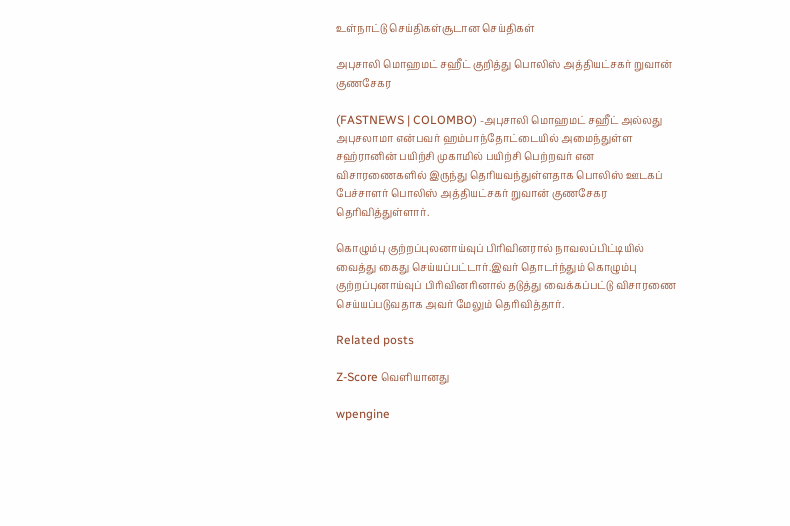உள்நாட்டு செய்திகள்சூடான செய்திகள்

அபுசாலி மொஹமட் சஹீட் குறித்து பொலிஸ் அத்தியட்சகர் றுவான் குணசேகர

(FASTNEWS | COLOMBO) -அபுசாலி மொஹமட் சஹீட் அல்லது அபுசலாமா என்பவர் ஹம்பாந்தோட்டையில் அமைந்துள்ள சஹ்ரானின் பயிற்சி முகாமில் பயிற்சி பெற்றவர் என விசாரணைகளில் இருந்து தெரியவந்துள்ளதாக பொலிஸ் ஊடகப் பேச்சாளர் பொலிஸ் அத்தியட்சகர் றுவான் குணசேகர தெரிவித்துள்ளார்.

கொழும்பு குற்றப்புலனாய்வுப் பிரிவினரால் நாவலப்பிட்டியில் வைத்து கைது செய்யப்பட்டார்.இவர் தொடர்ந்தும் கொழும்பு குற்றப்புனாய்வுப் பிரிவினரினால் தடுத்து வைக்கப்பட்டு விசாரணை செய்யப்படுவதாக அவர் மேலும் தெரிவித்தார்.

Related posts

Z-Score வெளியானது

wpengine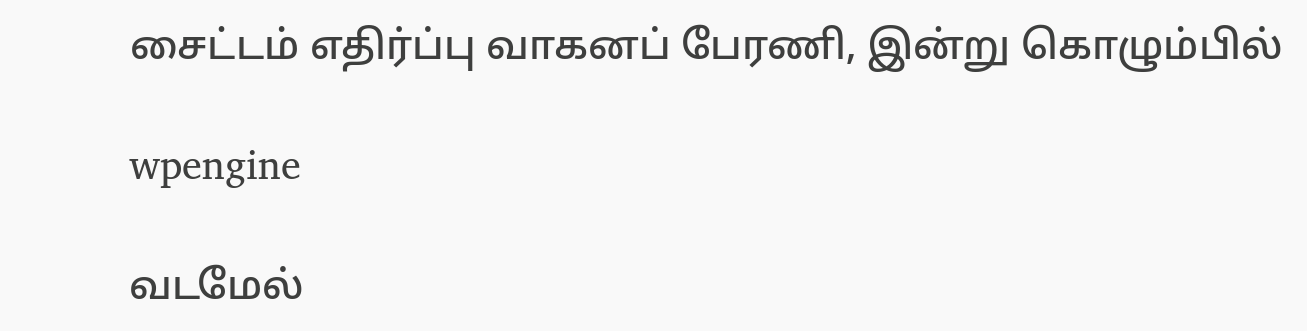சைட்டம் எதிர்ப்பு வாகனப் பேரணி, இன்று கொழும்பில்

wpengine

வடமேல்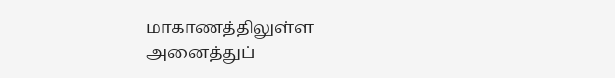மாகாணத்திலுள்ள அனைத்துப்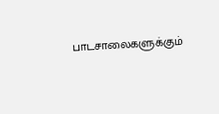பாடசாலைகளுக்கும்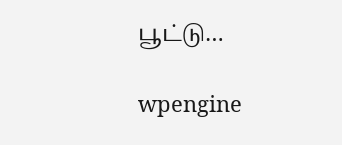பூட்டு…

wpengine